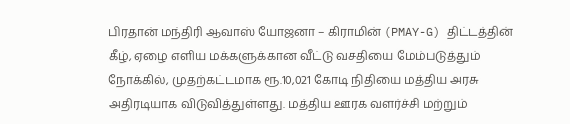பிரதான் மந்திரி ஆவாஸ் யோஜனா – கிராமின் (PMAY-G) திட்டத்தின் கீழ், ஏழை எளிய மக்களுக்கான வீட்டு வசதியை மேம்படுத்தும் நோக்கில், முதற்கட்டமாக ரூ.10,021 கோடி நிதியை மத்திய அரசு அதிரடியாக விடுவித்துள்ளது. மத்திய ஊரக வளர்ச்சி மற்றும்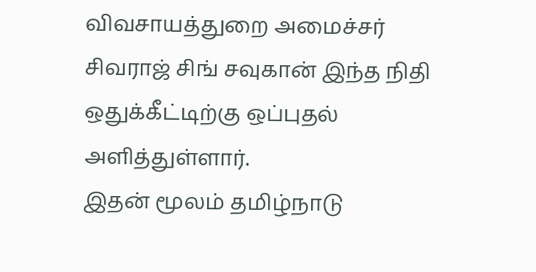விவசாயத்துறை அமைச்சர் சிவராஜ் சிங் சவுகான் இந்த நிதி ஒதுக்கீட்டிற்கு ஒப்புதல் அளித்துள்ளார்.
இதன் மூலம் தமிழ்நாடு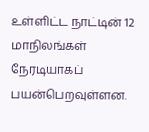உள்ளிட்ட நாட்டின் 12 மாநிலங்கள் நேரடியாகப் பயன்பெறவுள்ளன.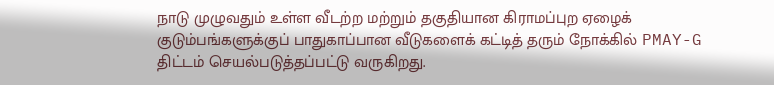நாடு முழுவதும் உள்ள வீடற்ற மற்றும் தகுதியான கிராமப்புற ஏழைக் குடும்பங்களுக்குப் பாதுகாப்பான வீடுகளைக் கட்டித் தரும் நோக்கில் PMAY-G திட்டம் செயல்படுத்தப்பட்டு வருகிறது.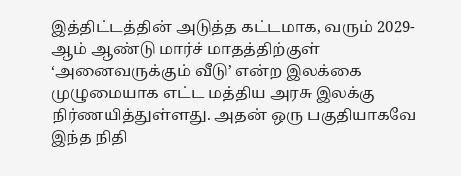இத்திட்டத்தின் அடுத்த கட்டமாக, வரும் 2029-ஆம் ஆண்டு மார்ச் மாதத்திற்குள் ‘அனைவருக்கும் வீடு’ என்ற இலக்கை முழுமையாக எட்ட மத்திய அரசு இலக்கு நிர்ணயித்துள்ளது. அதன் ஒரு பகுதியாகவே இந்த நிதி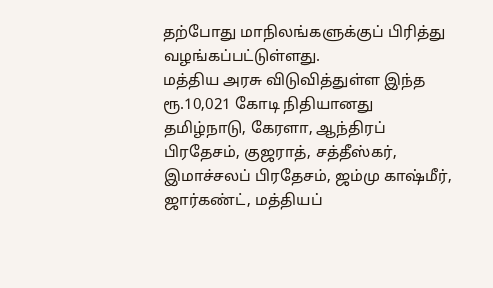தற்போது மாநிலங்களுக்குப் பிரித்து வழங்கப்பட்டுள்ளது.
மத்திய அரசு விடுவித்துள்ள இந்த ரூ.10,021 கோடி நிதியானது தமிழ்நாடு, கேரளா, ஆந்திரப் பிரதேசம், குஜராத், சத்தீஸ்கர், இமாச்சலப் பிரதேசம், ஜம்மு காஷ்மீர், ஜார்கண்ட், மத்தியப்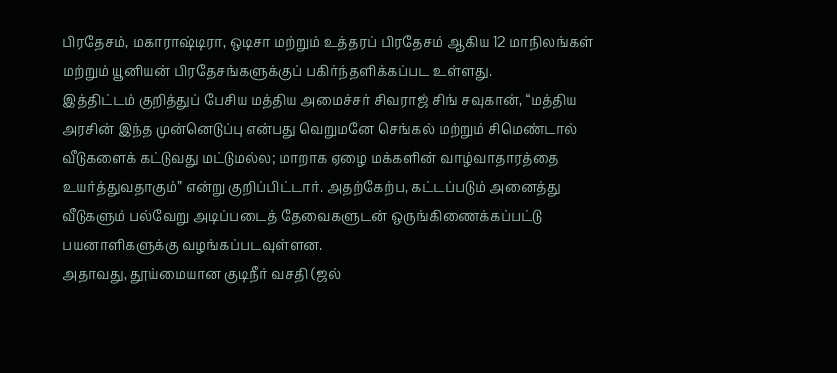பிரதேசம், மகாராஷ்டிரா, ஒடிசா மற்றும் உத்தரப் பிரதேசம் ஆகிய 12 மாநிலங்கள் மற்றும் யூனியன் பிரதேசங்களுக்குப் பகிர்ந்தளிக்கப்பட உள்ளது.
இத்திட்டம் குறித்துப் பேசிய மத்திய அமைச்சர் சிவராஜ் சிங் சவுகான், “மத்திய அரசின் இந்த முன்னெடுப்பு என்பது வெறுமனே செங்கல் மற்றும் சிமெண்டால் வீடுகளைக் கட்டுவது மட்டுமல்ல; மாறாக ஏழை மக்களின் வாழ்வாதாரத்தை உயர்த்துவதாகும்” என்று குறிப்பிட்டார். அதற்கேற்ப, கட்டப்படும் அனைத்து வீடுகளும் பல்வேறு அடிப்படைத் தேவைகளுடன் ஒருங்கிணைக்கப்பட்டு பயனாளிகளுக்கு வழங்கப்படவுள்ளன.
அதாவது, தூய்மையான குடிநீர் வசதி (ஜல்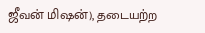ஜீவன் மிஷன்), தடையற்ற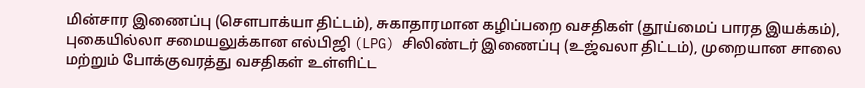மின்சார இணைப்பு (சௌபாக்யா திட்டம்), சுகாதாரமான கழிப்பறை வசதிகள் (தூய்மைப் பாரத இயக்கம்), புகையில்லா சமையலுக்கான எல்பிஜி (LPG) சிலிண்டர் இணைப்பு (உஜ்வலா திட்டம்), முறையான சாலை மற்றும் போக்குவரத்து வசதிகள் உள்ளிட்ட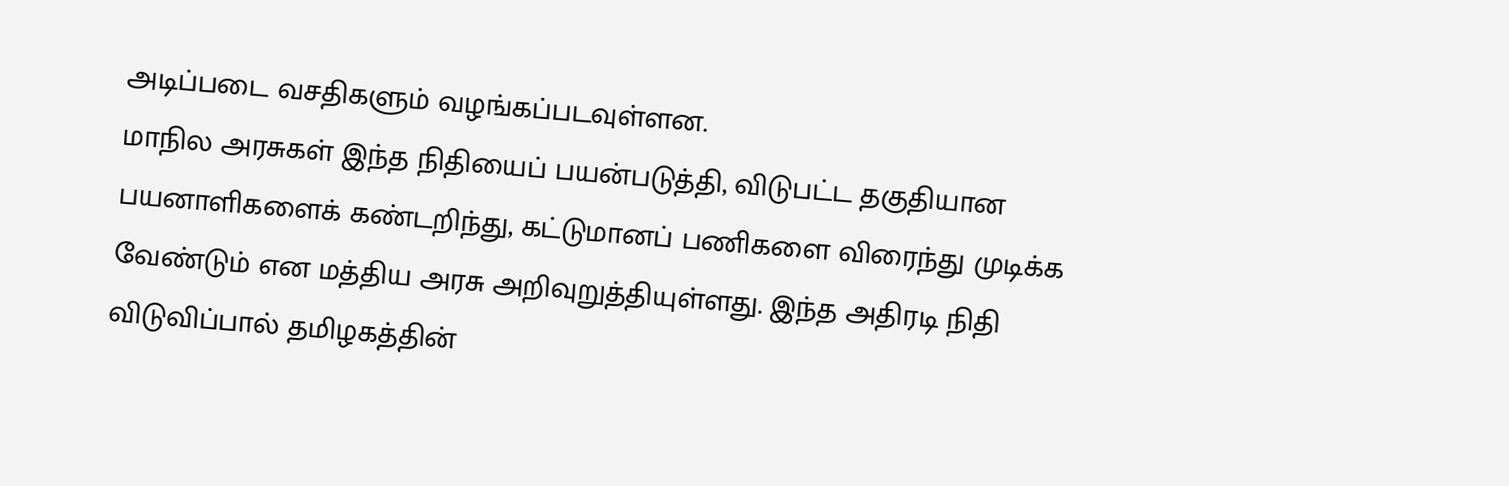அடிப்படை வசதிகளும் வழங்கப்படவுள்ளன.
மாநில அரசுகள் இந்த நிதியைப் பயன்படுத்தி, விடுபட்ட தகுதியான பயனாளிகளைக் கண்டறிந்து, கட்டுமானப் பணிகளை விரைந்து முடிக்க வேண்டும் என மத்திய அரசு அறிவுறுத்தியுள்ளது. இந்த அதிரடி நிதி விடுவிப்பால் தமிழகத்தின்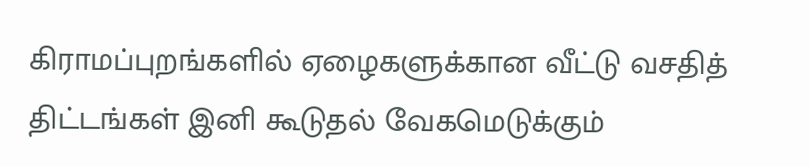கிராமப்புறங்களில் ஏழைகளுக்கான வீட்டு வசதித் திட்டங்கள் இனி கூடுதல் வேகமெடுக்கும்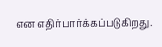என எதிர்பார்க்கப்படுகிறது.